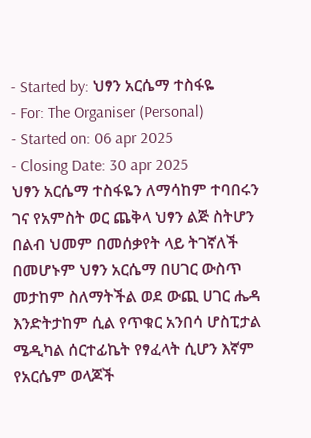- Started by: ህፃን አርሴማ ተስፋዬ
- For: The Organiser (Personal)
- Started on: 06 apr 2025
- Closing Date: 30 apr 2025
ህፃን አርሴማ ተስፋዬን ለማሳከም ተባበሩን
ገና የአምስት ወር ጨቅላ ህፃን ልጅ ስትሆን በልብ ህመም በመሰቃየት ላይ ትገኛለች በመሆኑም ህፃን አርሴማ በሀገር ውስጥ መታከም ስለማትችል ወደ ውጪ ሀገር ሔዳ እንድትታከም ሲል የጥቁር አንበሳ ሆስፒታል ሜዲካል ሰርተፊኬት የፃፈላት ሲሆን እኛም የአርሴም ወላጆች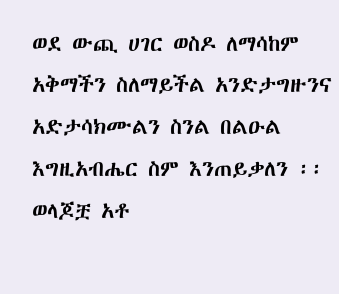ወደ ውጪ ሀገር ወስዶ ለማሳከም አቅማችን ስለማይችል አንድታግዙንና አድታሳክሙልን ስንል በልዑል እግዚአብሔር ስም እንጠይቃለን ፡፡
ወላጆቿ አቶ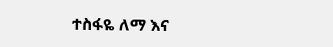ተስፋዬ ለማ እና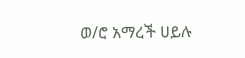ወ/ሮ አማረች ሀይሉ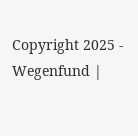Copyright 2025 - Wegenfund |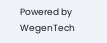Powered by WegenTech